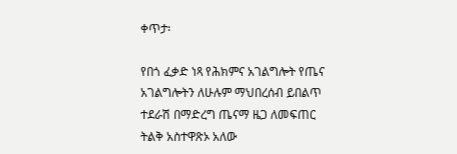ቀጥታ፡

የበጎ ፈቃድ ነጻ የሕክምና አገልግሎት የጤና አገልግሎትን ለሁሉም ማህበረሰብ ይበልጥ ተደራሽ በማድረግ ጤናማ ዜጋ ለመፍጠር ትልቅ አስተዋጽኦ አለው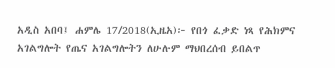አዲስ አበባ፤ ሐምሌ 17/2018(ኢዜአ)፦ የበጎ ፈቃድ ነጻ የሕክምና አገልግሎት የጤና አገልግሎትን ለሁሉም ማህበረሰብ ይበልጥ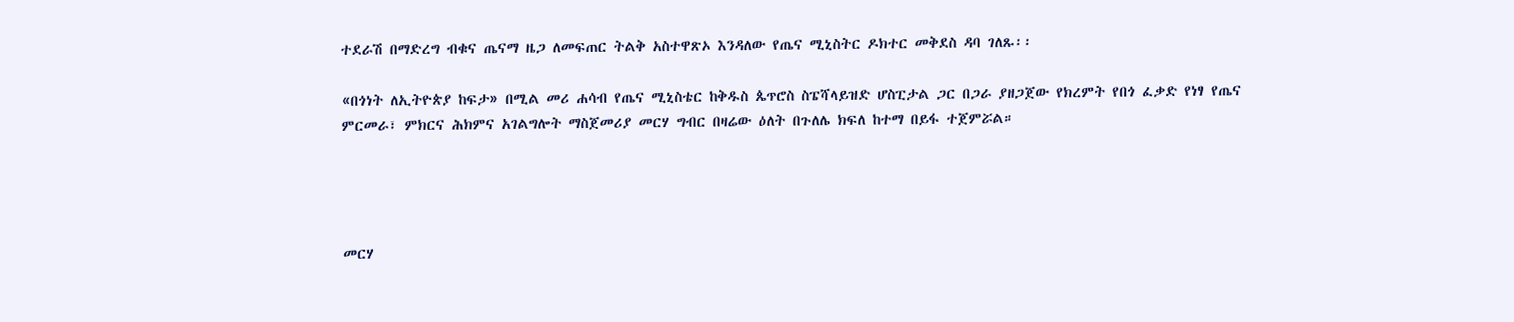ተደራሽ በማድረግ ብቁና ጤናማ ዜጋ ለመፍጠር ትልቅ አስተዋጽኦ እንዳለው የጤና ሚኒስትር ዶክተር መቅደስ ዳባ ገለጹ፡፡

«በጎነት ለኢትዮጵያ ከፍታ» በሚል መሪ ሐሳብ የጤና ሚኒስቴር ከቅዱስ ጴጥሮስ ስፔሻላይዝድ ሆስፒታል ጋር በጋራ ያዘጋጀው የክረምት የበጎ ፈቃድ የነፃ የጤና ምርመራ፣ ምክርና ሕክምና አገልግሎት ማስጀመሪያ መርሃ ግብር በዛሬው ዕለት በጉለሌ ክፍለ ከተማ በይፋ ተጀምሯል።




መርሃ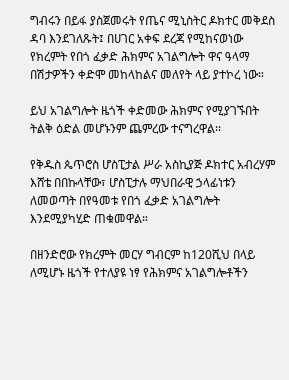ግብሩን በይፋ ያስጀመሩት የጤና ሚኒስትር ዶክተር መቅደስ ዳባ እንደገለጹት፤ በሀገር አቀፍ ደረጃ የሚከናወነው የክረምት የበጎ ፈቃድ ሕክምና አገልግሎት ዋና ዓላማ በሽታዎችን ቀድሞ መከላከልና መለየት ላይ ያተኮረ ነው።

ይህ አገልግሎት ዜጎች ቀድመው ሕክምና የሚያገኙበት ትልቅ ዕድል መሆኑንም ጨምረው ተናግረዋል፡፡

የቅዱስ ጴጥሮስ ሆስፒታል ሥራ አስኪያጅ ዶክተር አብረሃም እሸቴ በበኩላቸው፣ ሆስፒታሉ ማህበራዊ ኃላፊነቱን ለመወጣት በየዓመቱ የበጎ ፈቃድ አገልግሎት እንደሚያካሂድ ጠቁመዋል።

በዘንድሮው የክረምት መርሃ ግብርም ከ120ሺህ በላይ ለሚሆኑ ዜጎች የተለያዩ ነፃ የሕክምና አገልግሎቶችን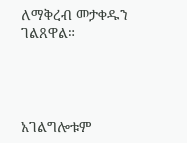ለማቅረብ መታቀዱን ገልጸዋል።




አገልግሎቱም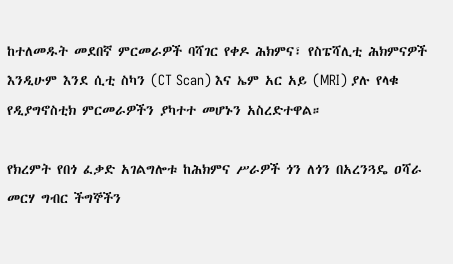ከተለመዱት መደበኛ ምርመራዎች ባሻገር የቀዶ ሕክምና፣ የስፔሻሊቲ ሕክምናዎች እንዲሁም እንደ ሲቲ ስካን (CT Scan) እና ኤም አር አይ (MRI) ያሉ የላቁ የዲያግኖስቲክ ምርመራዎችን ያካተተ መሆኑን አስረድተዋል።

የክረምት የበጎ ፈቃድ አገልግሎቱ ከሕክምና ሥራዎች ጎን ለጎን በአረንጓዴ ዐሻራ መርሃ ግብር ችግኞችን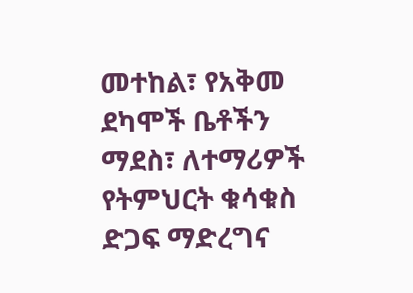መተከል፣ የአቅመ ደካሞች ቤቶችን ማደስ፣ ለተማሪዎች የትምህርት ቁሳቁስ ድጋፍ ማድረግና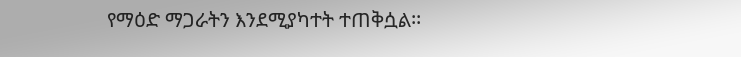የማዕድ ማጋራትን እንደሚያካተት ተጠቅሷል፡፡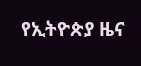የኢትዮጵያ ዜና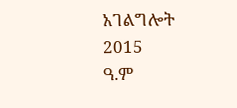አገልግሎት
2015
ዓ.ም